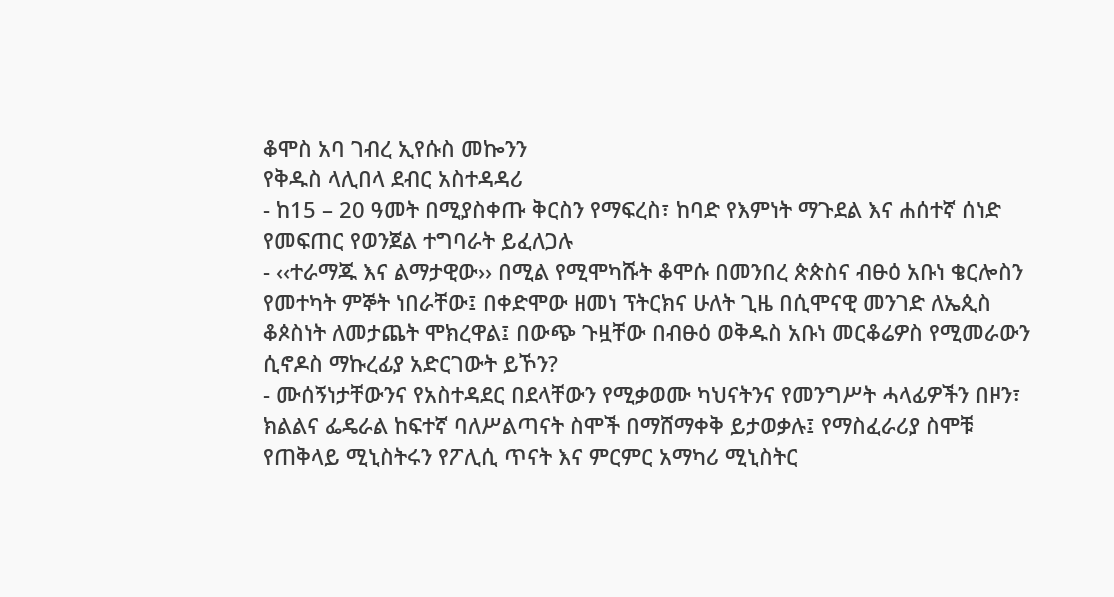ቆሞስ አባ ገብረ ኢየሱስ መኰንን
የቅዱስ ላሊበላ ደብር አስተዳዳሪ
- ከ15 – 20 ዓመት በሚያስቀጡ ቅርስን የማፍረስ፣ ከባድ የእምነት ማጉደል እና ሐሰተኛ ሰነድ የመፍጠር የወንጀል ተግባራት ይፈለጋሉ
- ‹‹ተራማጁ እና ልማታዊው›› በሚል የሚሞካሹት ቆሞሱ በመንበረ ጵጵስና ብፁዕ አቡነ ቄርሎስን የመተካት ምኞት ነበራቸው፤ በቀድሞው ዘመነ ፕትርክና ሁለት ጊዜ በሲሞናዊ መንገድ ለኤጲስ ቆጶስነት ለመታጨት ሞክረዋል፤ በውጭ ጉዟቸው በብፁዕ ወቅዱስ አቡነ መርቆሬዎስ የሚመራውን ሲኖዶስ ማኩረፊያ አድርገውት ይኾን?
- ሙሰኝነታቸውንና የአስተዳደር በደላቸውን የሚቃወሙ ካህናትንና የመንግሥት ሓላፊዎችን በዞን፣ ክልልና ፌዴራል ከፍተኛ ባለሥልጣናት ስሞች በማሸማቀቅ ይታወቃሉ፤ የማስፈራሪያ ስሞቹ የጠቅላይ ሚኒስትሩን የፖሊሲ ጥናት እና ምርምር አማካሪ ሚኒስትር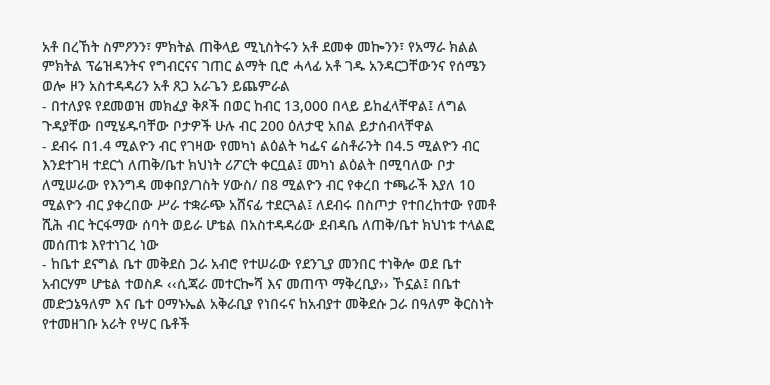አቶ በረኸት ስምዖንን፣ ምክትል ጠቅላይ ሚኒስትሩን አቶ ደመቀ መኰንን፣ የአማራ ክልል ምክትል ፕሬዝዳንትና የግብርናና ገጠር ልማት ቢሮ ሓላፊ አቶ ገዱ አንዳርጋቸውንና የሰሜን ወሎ ዞን አስተዳዳሪን አቶ ጸጋ አራጌን ይጨምራል
- በተለያዩ የደመወዝ መክፈያ ቅጾች በወር ከብር 13,000 በላይ ይከፈላቸዋል፤ ለግል ጉዳያቸው በሚሄዱባቸው ቦታዎች ሁሉ ብር 200 ዕለታዊ አበል ይታሰብላቸዋል
- ደብሩ በ1.4 ሚልዮን ብር የገዛው የመካነ ልዕልት ካፌና ሬስቶራንት በ4.5 ሚልዮን ብር እንደተገዛ ተደርጎ ለጠቅ/ቤተ ክህነት ሪፖርት ቀርቧል፤ መካነ ልዕልት በሚባለው ቦታ ለሚሠራው የእንግዳ መቀበያ/ገስት ሃውስ/ በ8 ሚልዮን ብር የቀረበ ተጫራች እያለ 10 ሚልዮን ብር ያቀረበው ሥራ ተቋራጭ አሸናፊ ተደርጓል፤ ለደብሩ በስጦታ የተበረከተው የመቶ ሺሕ ብር ትርፋማው ሰባት ወይራ ሆቴል በአስተዳዳሪው ደብዳቤ ለጠቅ/ቤተ ክህነቱ ተላልፎ መሰጠቱ እየተነገረ ነው
- ከቤተ ደናግል ቤተ መቅደስ ጋራ አብሮ የተሠራው የደንጊያ መንበር ተነቅሎ ወደ ቤተ አብርሃም ሆቴል ተወስዶ ‹‹ሲጃራ መተርኰሻ እና መጠጥ ማቅረቢያ›› ኾኗል፤ በቤተ መድኃኔዓለም እና ቤተ ዐማኑኤል አቅራቢያ የነበሩና ከአብያተ መቅደሱ ጋራ በዓለም ቅርስነት የተመዘገቡ አራት የሣር ቤቶች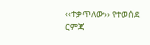‹‹ተቃጥለው›› የተወሰደ ርምጃ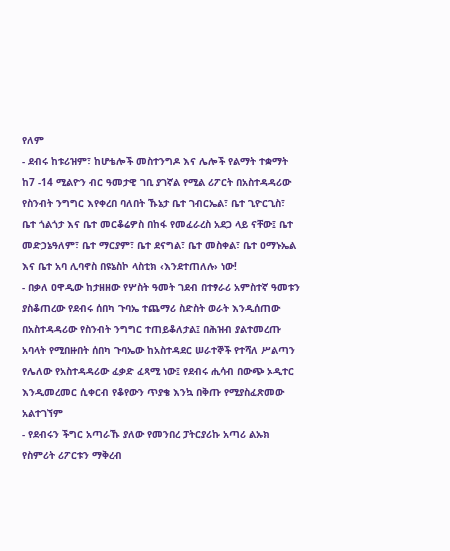የለም
- ደብሩ ከቱሪዝም፣ ከሆቴሎች መስተንግዶ እና ሌሎች የልማት ተቋማት ከ7 -14 ሚልዮን ብር ዓመታዊ ገቢ ያገኛል የሚል ሪፖርት በአስተዳዳሪው የስንብት ንግግር እየቀረበ ባለበት ኹኔታ ቤተ ገብርኤል፣ ቤተ ጊዮርጊስ፣ ቤተ ጎልጎታ እና ቤተ መርቆሬዎስ በከፋ የመፈራረስ አደጋ ላይ ናቸው፤ ቤተ መድኃኔዓለም፣ ቤተ ማርያም፣ ቤተ ደናግል፣ ቤተ መስቀል፣ ቤተ ዐማኑኤል እና ቤተ አባ ሊባኖስ በዩኔስኮ ላስቲክ ‹እንደተጠለሉ› ነው!
- በቃለ ዐዋዲው ከታዘዘው የሦስት ዓመት ገደብ በተፃራሪ አምስተኛ ዓመቱን ያስቆጠረው የደብሩ ሰበካ ጉባኤ ተጨማሪ ስድስት ወራት እንዲሰጠው በአስተዳዳሪው የስንብት ንግግር ተጠይቆለታል፤ በሕዝብ ያልተመረጡ አባላት የሚበዙበት ሰበካ ጉባኤው ከአስተዳደር ሠራተኞች የተሻለ ሥልጣን የሌለው የአስተዳዳሪው ፈቃድ ፈጻሚ ነው፤ የደብሩ ሒሳብ በውጭ ኦዲተር እንዲመረመር ሲቀርብ የቆየውን ጥያቄ እንኳ በቅጡ የሚያስፈጽመው አልተገኘም
- የደብሩን ችግር አጣራኹ ያለው የመንበረ ፓትርያሪኩ አጣሪ ልኡክ የስምሪት ሪፖርቱን ማቅረብ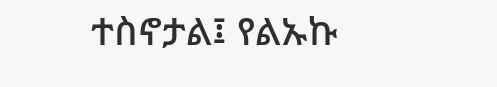ተስኖታል፤ የልኡኩ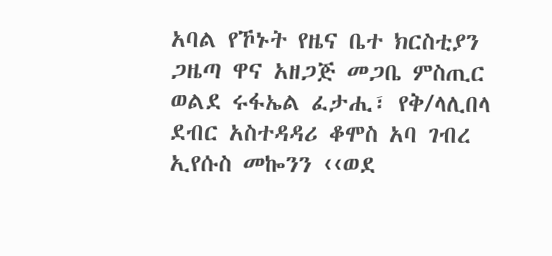አባል የኾኑት የዜና ቤተ ክርስቲያን ጋዜጣ ዋና አዘጋጅ መጋቤ ምስጢር ወልደ ሩፋኤል ፈታሒ፣ የቅ/ላሊበላ ደብር አስተዳዳሪ ቆሞስ አባ ገብረ ኢየሱስ መኰንን ‹‹ወደ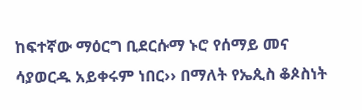ከፍተኛው ማዕርግ ቢደርሱማ ኑሮ የሰማይ መና ሳያወርዱ አይቀሩም ነበር›› በማለት የኤጲስ ቆጶስነት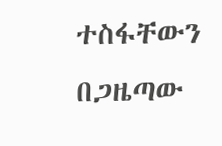ተስፋቸውን በጋዜጣው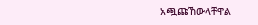አጯጩኸውላቸዋል